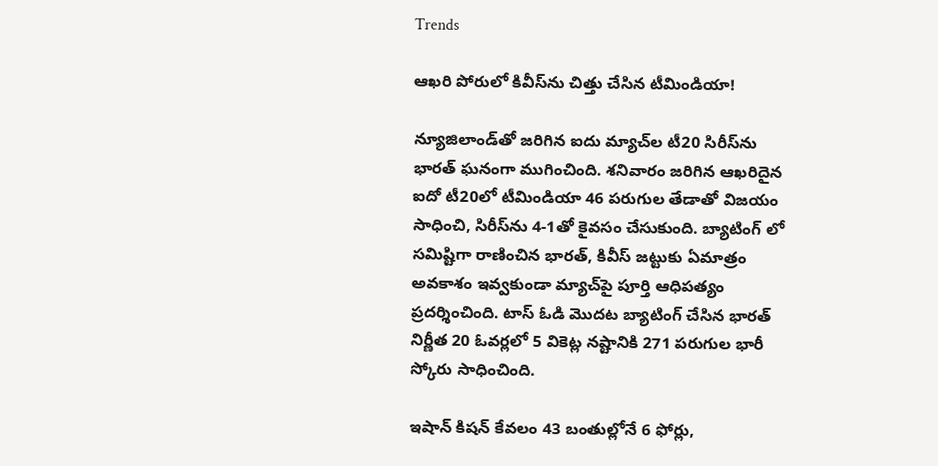Trends

ఆఖరి పోరులో కివీస్‌ను చిత్తు చేసిన టీమిండియా!

న్యూజిలాండ్‌తో జరిగిన ఐదు మ్యాచ్‌ల టీ20 సిరీస్‌ను భారత్ ఘనంగా ముగించింది. శనివారం జరిగిన ఆఖరిదైన ఐదో టీ20లో టీమిండియా 46 పరుగుల తేడాతో విజయం సాధించి, సిరీస్‌ను 4-1తో కైవసం చేసుకుంది. బ్యాటింగ్ లో సమిష్టిగా రాణించిన భారత్, కివీస్ జట్టుకు ఏమాత్రం అవకాశం ఇవ్వకుండా మ్యాచ్‌పై పూర్తి ఆధిపత్యం ప్రదర్శించింది. టాస్ ఓడి మొదట బ్యాటింగ్ చేసిన భారత్ నిర్ణీత 20 ఓవర్లలో 5 వికెట్ల నష్టానికి 271 పరుగుల భారీ స్కోరు సాధించింది.

ఇషాన్ కిషన్ కేవలం 43 బంతుల్లోనే 6 ఫోర్లు,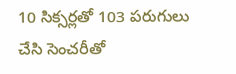10 సిక్సర్లతో 103 పరుగులు చేసి సెంచరీతో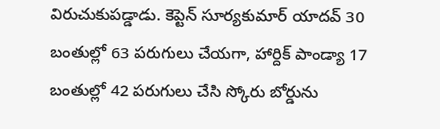విరుచుకుపడ్డాడు. కెప్టెన్ సూర్యకుమార్ యాదవ్ 30 బంతుల్లో 63 పరుగులు చేయగా, హార్దిక్ పాండ్యా 17 బంతుల్లో 42 పరుగులు చేసి స్కోరు బోర్డును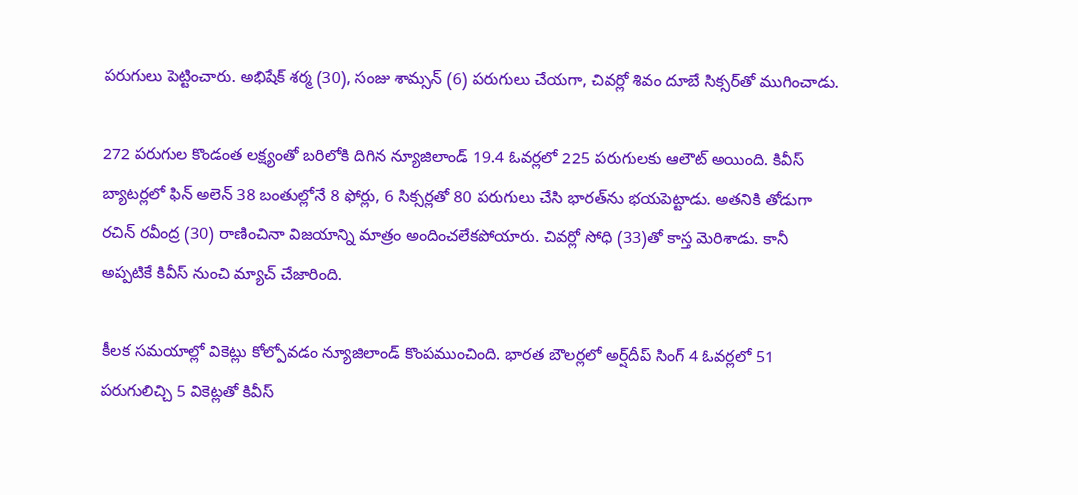పరుగులు పెట్టించారు. అభిషేక్ శర్మ (30), సంజు శామ్సన్ (6) పరుగులు చేయగా, చివర్లో శివం దూబే సిక్సర్‌తో ముగించాడు.

272 పరుగుల కొండంత లక్ష్యంతో బరిలోకి దిగిన న్యూజిలాండ్ 19.4 ఓవర్లలో 225 పరుగులకు ఆలౌట్ అయింది. కివీస్ బ్యాటర్లలో ఫిన్ అలెన్ 38 బంతుల్లోనే 8 ఫోర్లు, 6 సిక్సర్లతో 80 పరుగులు చేసి భారత్‌ను భయపెట్టాడు. అతనికి తోడుగా రచిన్ రవీంద్ర (30) రాణించినా విజయాన్ని మాత్రం అందించలేకపోయారు. చివర్లో సోధి (33)తో కాస్త మెరిశాడు. కానీ అప్పటికే కివీస్ నుంచి మ్యాచ్ చేజారింది.

కీలక సమయాల్లో వికెట్లు కోల్పోవడం న్యూజిలాండ్ కొంపముంచింది. భారత బౌలర్లలో అర్ష్‌దీప్ సింగ్ 4 ఓవర్లలో 51 పరుగులిచ్చి 5 వికెట్లతో కివీస్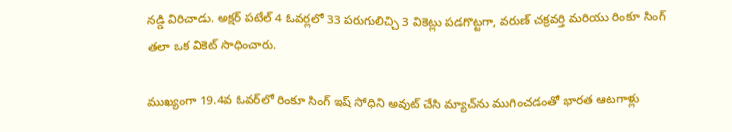నడ్డి విరిచాడు. అక్షర్ పటేల్ 4 ఓవర్లలో 33 పరుగులిచ్చి 3 వికెట్లు పడగొట్టగా, వరుణ్ చక్రవర్తి మరియు రింకూ సింగ్ తలా ఒక వికెట్ సాధించారు.

ముఖ్యంగా 19.4వ ఓవర్‌లో రింకూ సింగ్ ఇష్ సోధిని అవుట్ చేసి మ్యాచ్‌ను ముగించడంతో భారత ఆటగాళ్లు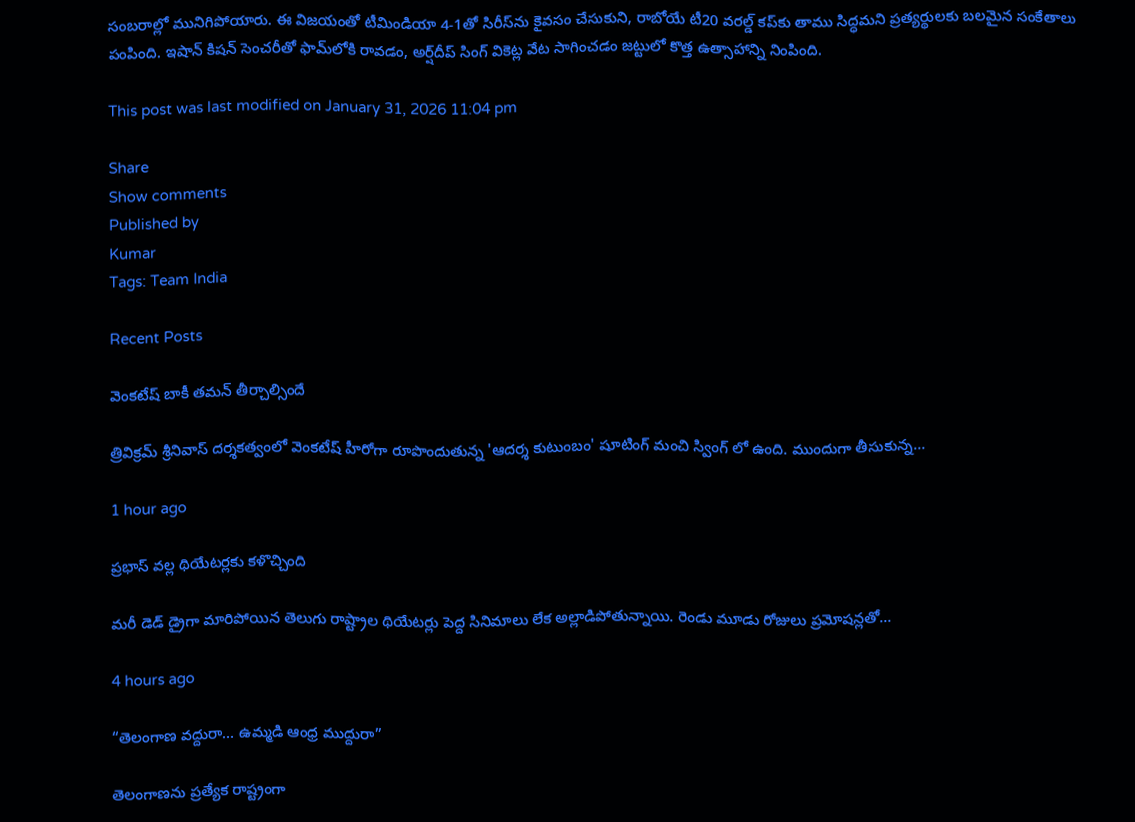సంబరాల్లో మునిగిపోయారు. ఈ విజయంతో టీమిండియా 4-1తో సిరీస్‌ను కైవసం చేసుకుని, రాబోయే టీ20 వరల్డ్ కప్‌కు తాము సిద్ధమని ప్రత్యర్థులకు బలమైన సంకేతాలు పంపింది. ఇషాన్ కిషన్ సెంచరీతో ఫామ్‌లోకి రావడం, అర్ష్‌దీప్ సింగ్ వికెట్ల వేట సాగించడం జట్టులో కొత్త ఉత్సాహాన్ని నింపింది.

This post was last modified on January 31, 2026 11:04 pm

Share
Show comments
Published by
Kumar
Tags: Team India

Recent Posts

వెంకటేష్ బాకీ తమన్ తీర్చాల్సిందే

త్రివిక్రమ్ శ్రీనివాస్ దర్శకత్వంలో వెంకటేష్ హీరోగా రూపొందుతున్న 'ఆదర్శ కుటుంబం' షూటింగ్ మంచి స్వింగ్ లో ఉంది. ముందుగా తీసుకున్న…

1 hour ago

ప్రభాస్ వల్ల థియేటర్లకు కళొచ్చింది

మరీ డెడ్ డ్రైగా మారిపోయిన తెలుగు రాష్ట్రాల థియేటర్లు పెద్ద సినిమాలు లేక అల్లాడిపోతున్నాయి. రెండు మూడు రోజులు ప్రమోషన్లతో…

4 hours ago

“తెలంగాణ వద్దురా… ఉమ్మడి ఆంధ్ర ముద్దురా”

తెలంగాణను ప్రత్యేక రాష్ట్రంగా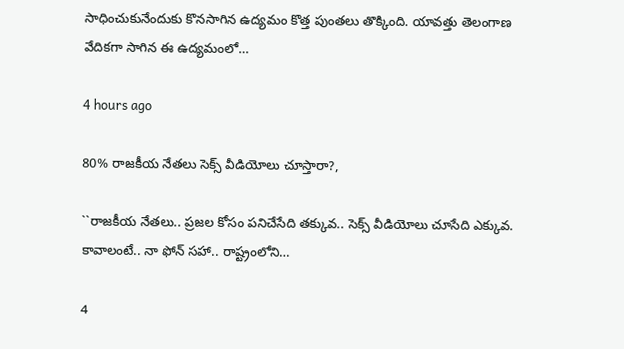సాధించుకునేందుకు కొనసాగిన ఉద్యమం కొత్త పుంతలు తొక్కింది. యావత్తు తెలంగాణ వేదికగా సాగిన ఈ ఉద్యమంలో…

4 hours ago

80% రాజ‌కీయ నేత‌లు సెక్స్ వీడియోలు చూస్తారా?,

``రాజ‌కీయ నేత‌లు.. ప్ర‌జ‌ల కోసం ప‌నిచేసేది త‌క్కువ‌.. సెక్స్ వీడియోలు చూసేది ఎక్కువ‌. కావాలంటే.. నా ఫోన్ స‌హా.. రాష్ట్రంలోని…

4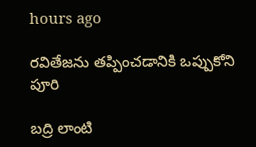hours ago

ర‌వితేజ‌ను త‌ప్పించ‌డానికి ఒప్పుకోని పూరి

బద్రి లాంటి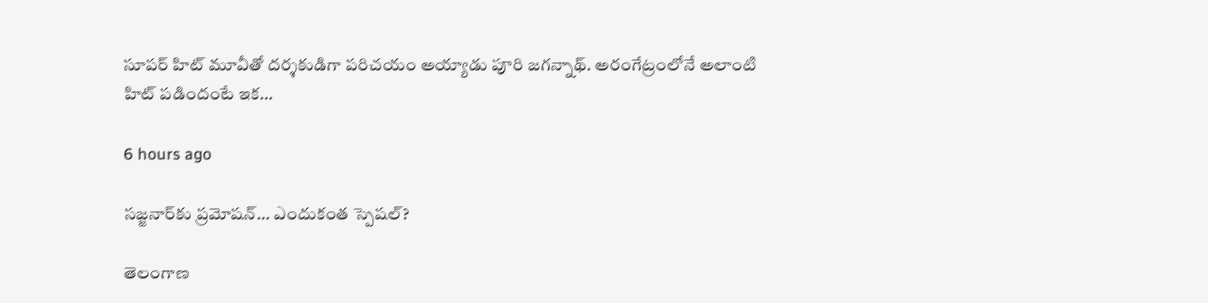సూప‌ర్ హిట్ మూవీతో ద‌ర్శ‌కుడిగా ప‌రిచ‌యం అయ్యాడు పూరి జ‌గ‌న్నాథ్. అరంగేట్రంలోనే అలాంటి హిట్ ప‌డిందంటే ఇక…

6 hours ago

స‌జ్జ‌నార్‌కు ప్ర‌మోష‌న్‌… ఎందుకంత స్పెషల్?

తెలంగాణ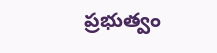ప్ర‌భుత్వం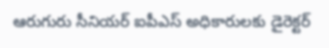ఆరుగురు సీనియ‌ర్ ఐపీఎస్ అధికారుల‌కు డైరెక్ట‌ర్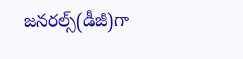జ‌న‌ర‌ల్స్‌(డీజీ)గా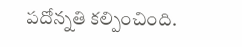ప‌దోన్న‌తి క‌ల్పించింది.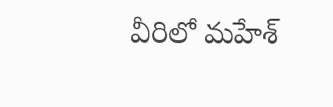వీరిలో మ‌హేశ్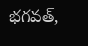భ‌గ‌వ‌త్‌,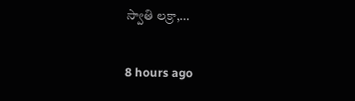స్వాతి ల‌క్రా,…

8 hours ago